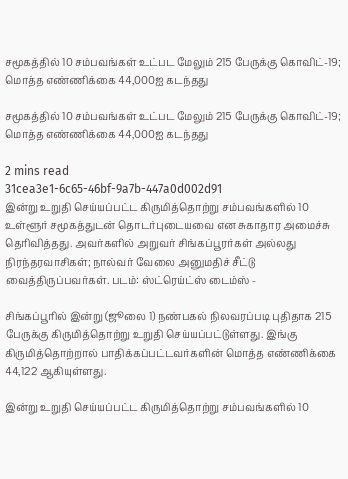சமூகத்தில் 10 சம்பவங்கள் உட்பட மேலும் 215 பேருக்கு கொவிட்-19; மொத்த எண்ணிக்கை 44,000ஐ கடந்தது

சமூகத்தில் 10 சம்பவங்கள் உட்பட மேலும் 215 பேருக்கு கொவிட்-19; மொத்த எண்ணிக்கை 44,000ஐ கடந்தது

2 mins read
31cea3e1-6c65-46bf-9a7b-447a0d002d91
இன்று உறுதி செய்யப்பட்ட கிருமித்தொற்று சம்பவங்களில் 10 உள்ளூர் சமூகத்துடன் தொடர்புடையவை என சுகாதார அமைச்சு தெரிவித்தது. அவர்களில் அறுவர் சிங்கப்பூரர்கள் அல்லது நிரந்தரவாசிகள்; நால்வர் வேலை அனுமதிச் சீட்டு வைத்திருப்பவர்கள். படம்: ஸ்ட்ரெய்ட்ஸ் டைம்ஸ் -

சிங்கப்பூரில் இன்று (ஜூலை 1) நண்பகல் நிலவரப்படி புதிதாக 215 பேருக்கு கிருமித்தொற்று உறுதி செய்யப்பட்டுள்ளது. இங்கு கிருமித்தொற்றால் பாதிக்கப்பட்டவர்களின் மொத்த எண்ணிக்கை 44,122 ஆகியுள்ளது.

இன்று உறுதி செய்யப்பட்ட கிருமித்தொற்று சம்பவங்களில் 10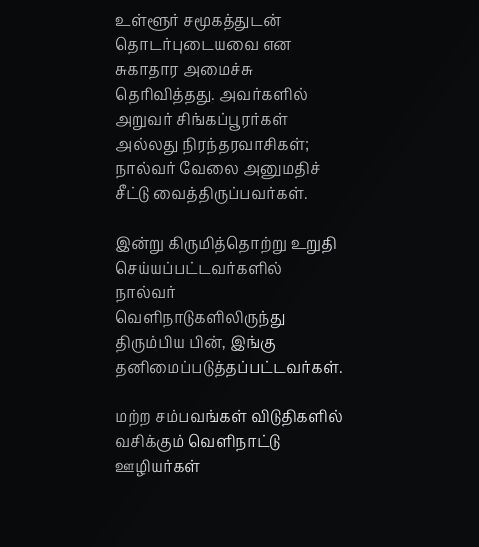உள்ளூர் சமூகத்துடன் தொடர்புடையவை என சுகாதார அமைச்சு தெரிவித்தது. அவர்களில் அறுவர் சிங்கப்பூரர்கள் அல்லது நிரந்தரவாசிகள்; நால்வர் வேலை அனுமதிச் சீட்டு வைத்திருப்பவர்கள்.

இன்று கிருமித்தொற்று உறுதி செய்யப்பட்டவர்களில் நால்வர் வெளிநாடுகளிலிருந்து திரும்பிய பின், இங்கு தனிமைப்படுத்தப்பட்டவர்கள்.

மற்ற சம்பவங்கள் விடுதிகளில் வசிக்கும் வெளிநாட்டு ஊழியர்கள்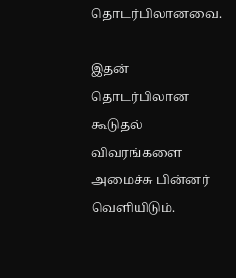தொடர்பிலானவை.

இதன் தொடர்பிலான கூடுதல் விவரங்களை அமைச்சு பின்னர் வெளியிடும்.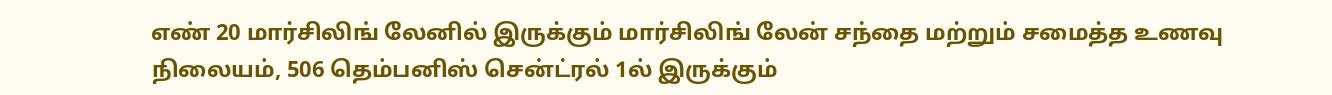எண் 20 மார்சிலிங் லேனில் இருக்கும் மார்சிலிங் லேன் சந்தை மற்றும் சமைத்த உணவு நிலையம், 506 தெம்பனிஸ் சென்ட்ரல் 1ல் இருக்கும்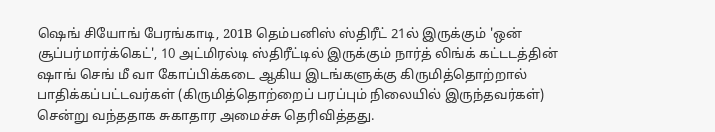ஷெங் சியோங் பேரங்காடி, 201B தெம்பனிஸ் ஸ்திரீட் 21ல் இருக்கும் 'ஒன் சூப்பர்மார்க்கெட்', 10 அட்மிரல்டி ஸ்திரீட்டில் இருக்கும் நார்த் லிங்க் கட்டடத்தின் ஷாங் செங் மீ வா கோப்பிக்கடை ஆகிய இடங்களுக்கு கிருமித்தொற்றால் பாதிக்கப்பட்டவர்கள் (கிருமித்தொற்றைப் பரப்பும் நிலையில் இருந்தவர்கள்) சென்று வந்ததாக சுகாதார அமைச்சு தெரிவித்தது.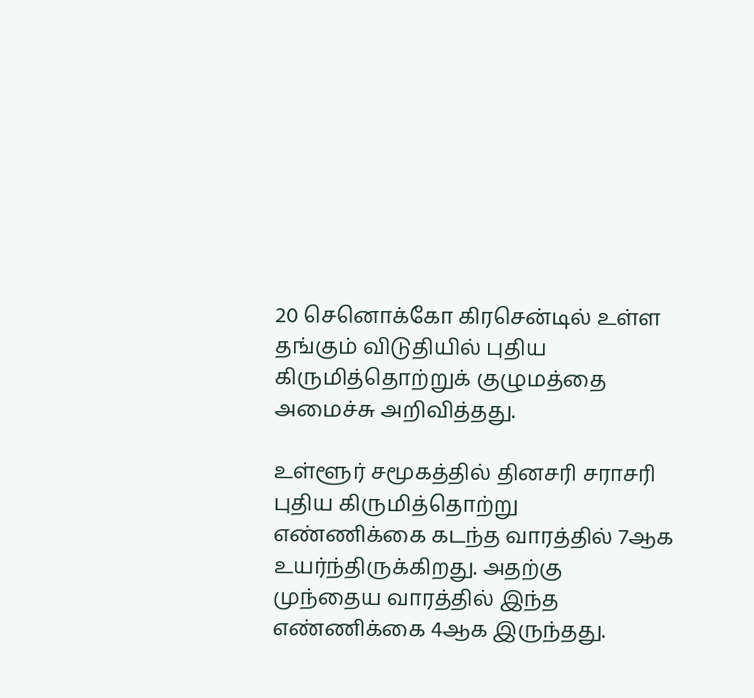20 செனொக்கோ கிரசென்டில் உள்ள தங்கும் விடுதியில் புதிய கிருமித்தொற்றுக் குழுமத்தை அமைச்சு அறிவித்தது.

உள்ளூர் சமூகத்தில் தினசரி சராசரி புதிய கிருமித்தொற்று எண்ணிக்கை கடந்த வாரத்தில் 7ஆக உயர்ந்திருக்கிறது. அதற்கு முந்தைய வாரத்தில் இந்த எண்ணிக்கை 4ஆக இருந்தது.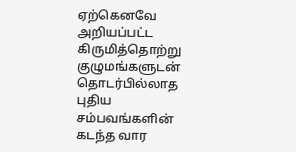ஏற்கெனவே அறியப்பட்ட கிருமித்தொற்று குழுமங்களுடன் தொடர்பில்லாத புதிய சம்பவங்களின் கடந்த வார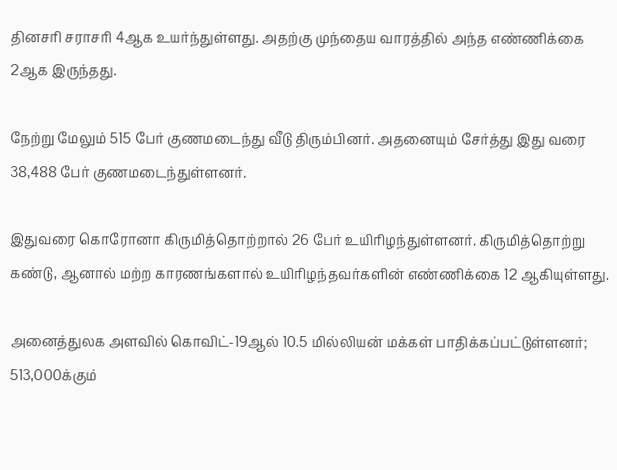தினசரி சராசரி 4ஆக உயர்ந்துள்ளது. அதற்கு முந்தைய வாரத்தில் அந்த எண்ணிக்கை 2ஆக இருந்தது.

நேற்று மேலும் 515 பேர் குணமடைந்து வீடு திரும்பினர். அதனையும் சேர்த்து இது வரை 38,488 பேர் குணமடைந்துள்ளனர்.

இதுவரை கொரோனா கிருமித்தொற்றால் 26 பேர் உயிரிழந்துள்ளனர். கிருமித்தொற்று கண்டு, ஆனால் மற்ற காரணங்களால் உயிரிழந்தவர்களின் எண்ணிக்கை 12 ஆகியுள்ளது.

அனைத்துலக அளவில் கொவிட்-19ஆல் 10.5 மில்லியன் மக்கள் பாதிக்கப்பட்டுள்ளனர்; 513,000க்கும்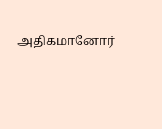அதிகமானோர்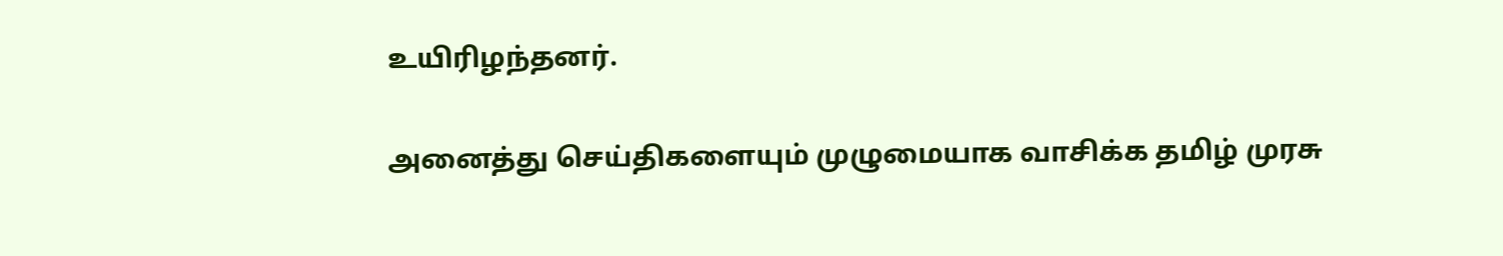உயிரிழந்தனர்.

அனைத்து செய்திகளையும் முழுமையாக வாசிக்க தமிழ் முரசு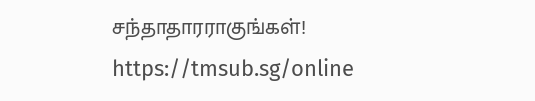சந்தாதாரராகுங்கள்! https://tmsub.sg/online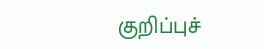குறிப்புச்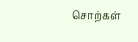சொற்கள்